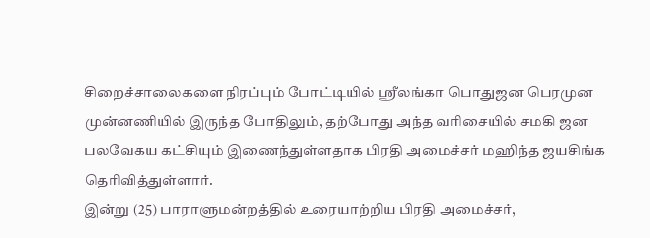சிறைச்சாலைகளை நிரப்பும் போட்டியில் ஸ்ரீலங்கா பொதுஜன பெரமுன முன்னணியில் இருந்த போதிலும், தற்போது அந்த வரிசையில் சமகி ஜன பலவேகய கட்சியும் இணைந்துள்ளதாக பிரதி அமைச்சர் மஹிந்த ஜயசிங்க தெரிவித்துள்ளார்.
இன்று (25) பாராளுமன்றத்தில் உரையாற்றிய பிரதி அமைச்சர்,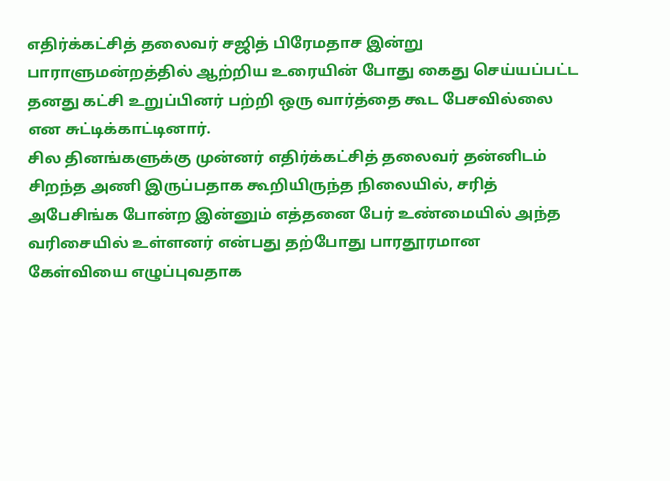எதிர்க்கட்சித் தலைவர் சஜித் பிரேமதாச இன்று பாராளுமன்றத்தில் ஆற்றிய உரையின் போது கைது செய்யப்பட்ட தனது கட்சி உறுப்பினர் பற்றி ஒரு வார்த்தை கூட பேசவில்லை என சுட்டிக்காட்டினார்.
சில தினங்களுக்கு முன்னர் எதிர்க்கட்சித் தலைவர் தன்னிடம் சிறந்த அணி இருப்பதாக கூறியிருந்த நிலையில், சரித் அபேசிங்க போன்ற இன்னும் எத்தனை பேர் உண்மையில் அந்த வரிசையில் உள்ளனர் என்பது தற்போது பாரதூரமான கேள்வியை எழுப்புவதாக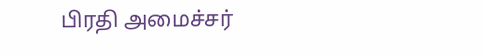பிரதி அமைச்சர்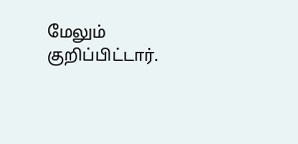மேலும் குறிப்பிட்டார்.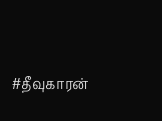#தீவுகாரன்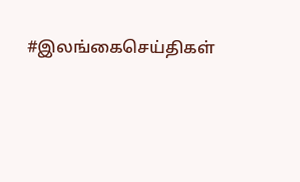#இலங்கைசெய்திகள்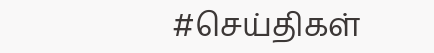#செய்திகள்